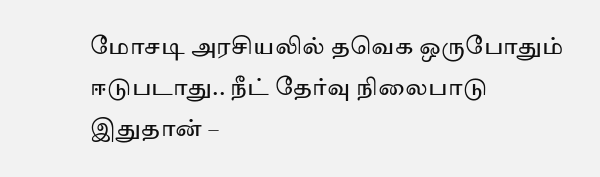மோசடி அரசியலில் தவெக ஒருபோதும் ஈடுபடாது.. நீட் தேர்வு நிலைபாடு இதுதான் –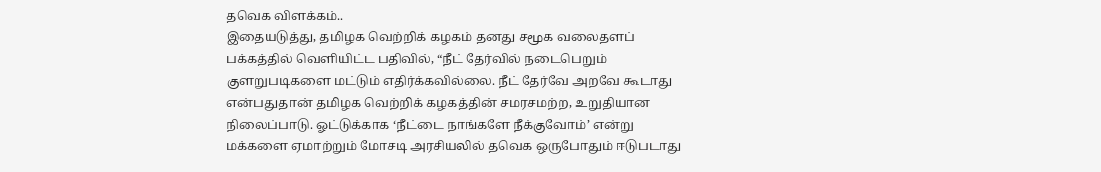தவெக விளக்கம்..
இதையடுத்து, தமிழக வெற்றிக் கழகம் தனது சமூக வலைதளப் பக்கத்தில் வெளியிட்ட பதிவில், “நீட் தேர்வில் நடைபெறும் குளறுபடிகளை மட்டும் எதிர்க்கவில்லை. நீட் தேர்வே அறவே கூடாது என்பதுதான் தமிழக வெற்றிக் கழகத்தின் சமரசமற்ற, உறுதியான நிலைப்பாடு. ஓட்டுக்காக ‘நீட்டை நாங்களே நீக்குவோம்’ என்று மக்களை ஏமாற்றும் மோசடி அரசியலில் தவெக ஒருபோதும் ஈடுபடாது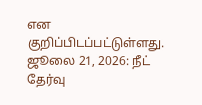என குறிப்பிடப்பட்டுள்ளது.
ஜூலை 21, 2026: நீட் தேர்வு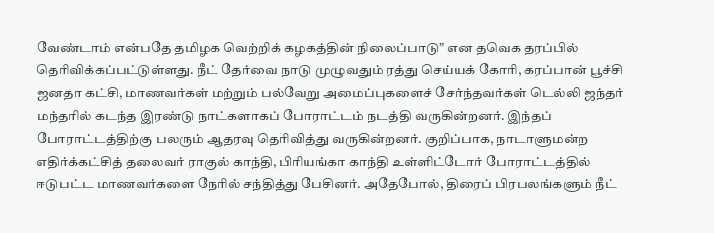வேண்டாம் என்பதே தமிழக வெற்றிக் கழகத்தின் நிலைப்பாடு” என தவெக தரப்பில் தெரிவிக்கப்பட்டுள்ளது. நீட் தேர்வை நாடு முழுவதும் ரத்து செய்யக் கோரி, கரப்பான் பூச்சி ஜனதா கட்சி, மாணவர்கள் மற்றும் பல்வேறு அமைப்புகளைச் சேர்ந்தவர்கள் டெல்லி ஜந்தர் மந்தரில் கடந்த இரண்டு நாட்களாகப் போராட்டம் நடத்தி வருகின்றனர். இந்தப் போராட்டத்திற்கு பலரும் ஆதரவு தெரிவித்து வருகின்றனர். குறிப்பாக, நாடாளுமன்ற எதிர்க்கட்சித் தலைவர் ராகுல் காந்தி, பிரியங்கா காந்தி உள்ளிட்டோர் போராட்டத்தில் ஈடுபட்ட மாணவர்களை நேரில் சந்தித்து பேசினர். அதேபோல், திரைப் பிரபலங்களும் நீட்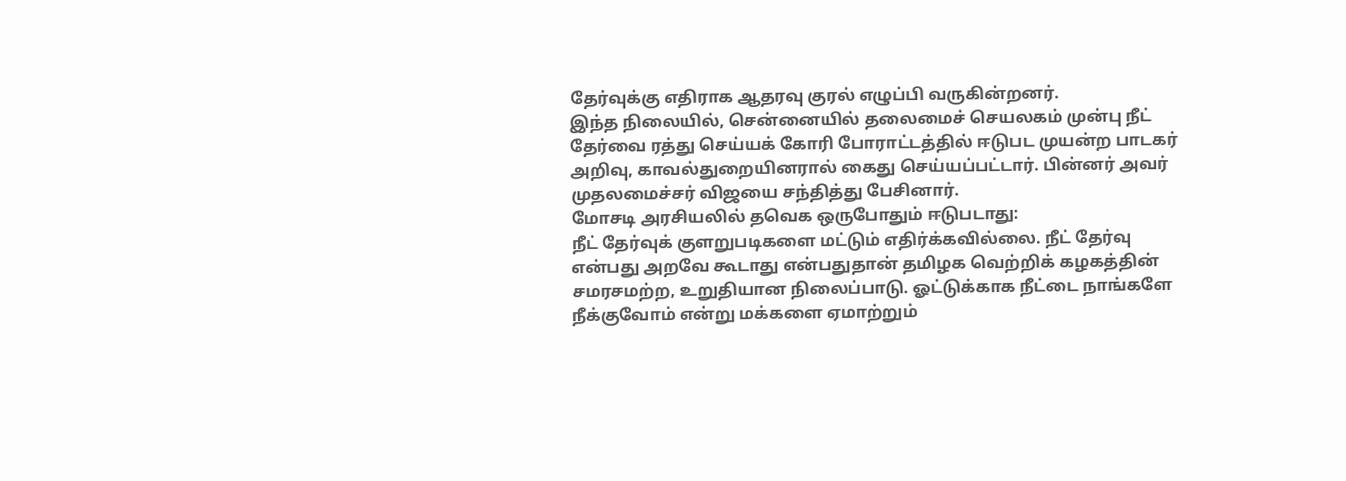தேர்வுக்கு எதிராக ஆதரவு குரல் எழுப்பி வருகின்றனர்.
இந்த நிலையில், சென்னையில் தலைமைச் செயலகம் முன்பு நீட் தேர்வை ரத்து செய்யக் கோரி போராட்டத்தில் ஈடுபட முயன்ற பாடகர் அறிவு, காவல்துறையினரால் கைது செய்யப்பட்டார். பின்னர் அவர் முதலமைச்சர் விஜயை சந்தித்து பேசினார்.
மோசடி அரசியலில் தவெக ஒருபோதும் ஈடுபடாது:
நீட் தேர்வுக் குளறுபடிகளை மட்டும் எதிர்க்கவில்லை. நீட் தேர்வு என்பது அறவே கூடாது என்பதுதான் தமிழக வெற்றிக் கழகத்தின் சமரசமற்ற, உறுதியான நிலைப்பாடு. ஓட்டுக்காக நீட்டை நாங்களே நீக்குவோம் என்று மக்களை ஏமாற்றும்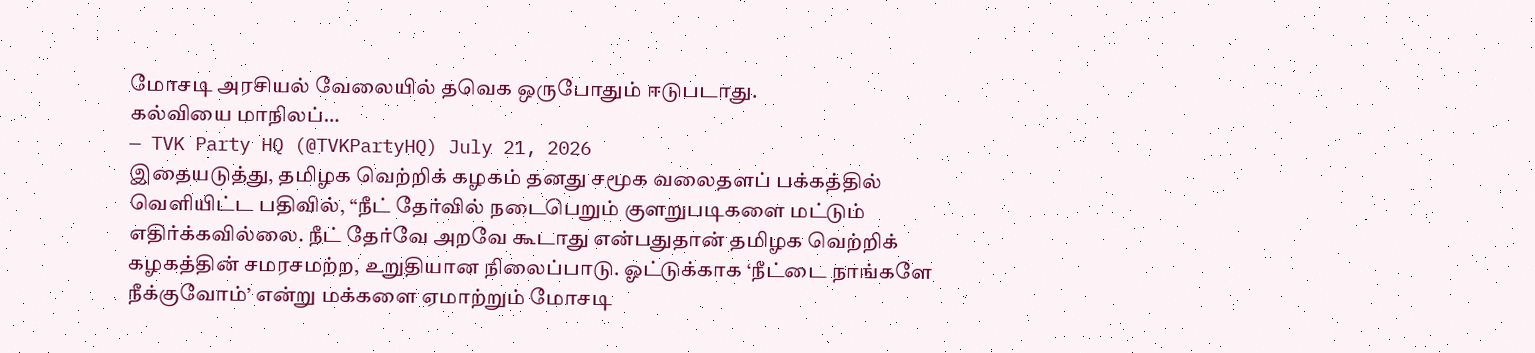மோசடி அரசியல் வேலையில் தவெக ஒருபோதும் ஈடுபடாது.
கல்வியை மாநிலப்…
— TVK Party HQ (@TVKPartyHQ) July 21, 2026
இதையடுத்து, தமிழக வெற்றிக் கழகம் தனது சமூக வலைதளப் பக்கத்தில் வெளியிட்ட பதிவில், “நீட் தேர்வில் நடைபெறும் குளறுபடிகளை மட்டும் எதிர்க்கவில்லை. நீட் தேர்வே அறவே கூடாது என்பதுதான் தமிழக வெற்றிக் கழகத்தின் சமரசமற்ற, உறுதியான நிலைப்பாடு. ஓட்டுக்காக ‘நீட்டை நாங்களே நீக்குவோம்’ என்று மக்களை ஏமாற்றும் மோசடி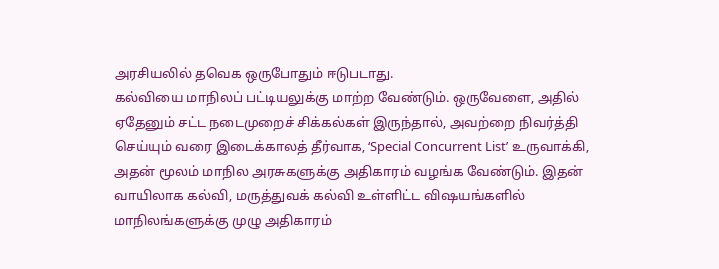அரசியலில் தவெக ஒருபோதும் ஈடுபடாது.
கல்வியை மாநிலப் பட்டியலுக்கு மாற்ற வேண்டும். ஒருவேளை, அதில் ஏதேனும் சட்ட நடைமுறைச் சிக்கல்கள் இருந்தால், அவற்றை நிவர்த்தி செய்யும் வரை இடைக்காலத் தீர்வாக, ‘Special Concurrent List’ உருவாக்கி, அதன் மூலம் மாநில அரசுகளுக்கு அதிகாரம் வழங்க வேண்டும். இதன் வாயிலாக கல்வி, மருத்துவக் கல்வி உள்ளிட்ட விஷயங்களில் மாநிலங்களுக்கு முழு அதிகாரம்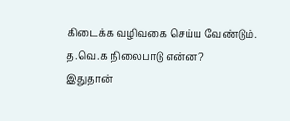கிடைக்க வழிவகை செய்ய வேண்டும்.
த.வெ.க நிலைபாடு என்ன?
இதுதான்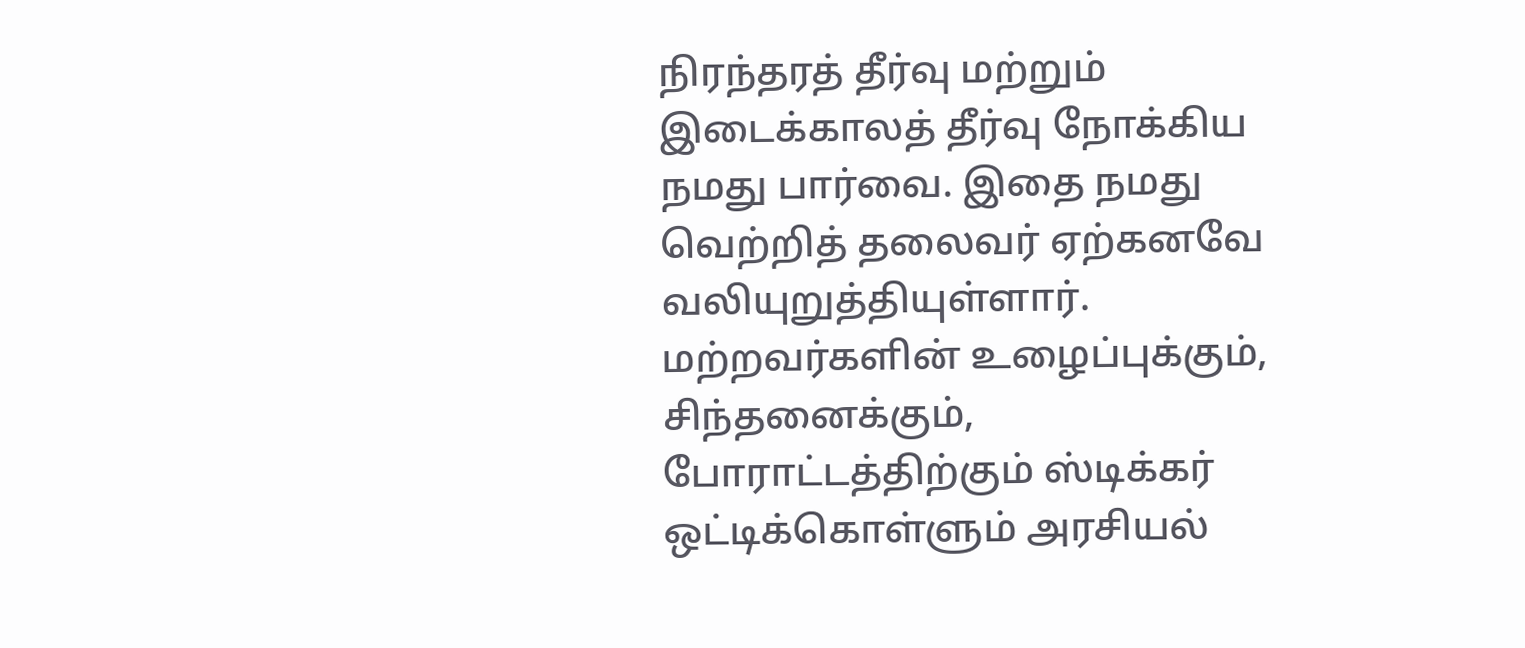நிரந்தரத் தீர்வு மற்றும் இடைக்காலத் தீர்வு நோக்கிய நமது பார்வை. இதை நமது வெற்றித் தலைவர் ஏற்கனவே வலியுறுத்தியுள்ளார்.
மற்றவர்களின் உழைப்புக்கும், சிந்தனைக்கும், போராட்டத்திற்கும் ஸ்டிக்கர் ஒட்டிக்கொள்ளும் அரசியல்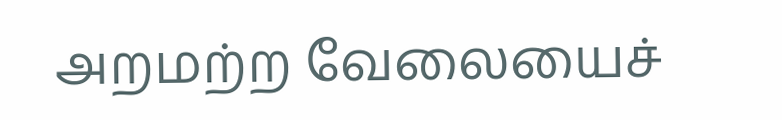அறமற்ற வேலையைச்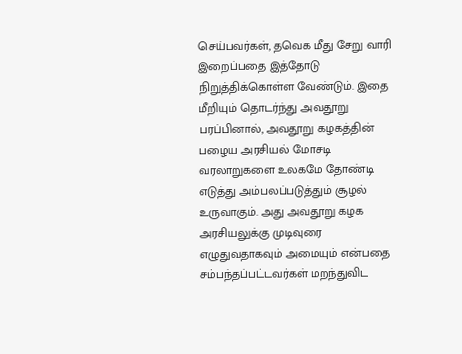செய்பவர்கள், தவெக மீது சேறு வாரி இறைப்பதை இத்தோடு நிறுத்திக்கொள்ள வேண்டும். இதை மீறியும் தொடர்ந்து அவதூறு பரப்பினால், அவதூறு கழகத்தின் பழைய அரசியல் மோசடி வரலாறுகளை உலகமே தோண்டி எடுத்து அம்பலப்படுத்தும் சூழல் உருவாகும். அது அவதூறு கழக அரசியலுக்கு முடிவுரை எழுதுவதாகவும் அமையும் என்பதை சம்பந்தப்பட்டவர்கள் மறந்துவிட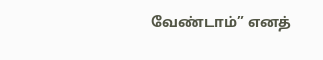வேண்டாம்” எனத்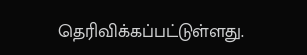தெரிவிக்கப்பட்டுள்ளது.